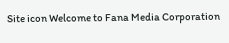Site icon Welcome to Fana Media Corporation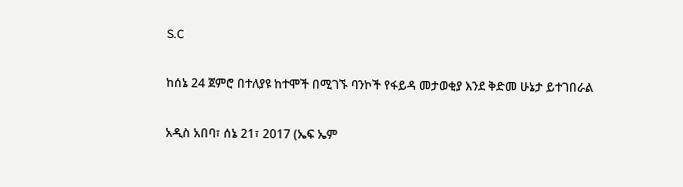S.C

ከሰኔ 24 ጀምሮ በተለያዩ ከተሞች በሚገኙ ባንኮች የፋይዳ መታወቂያ እንደ ቅድመ ሁኔታ ይተገበራል

አዲስ አበባ፣ ሰኔ 21፣ 2017 (ኤፍ ኤም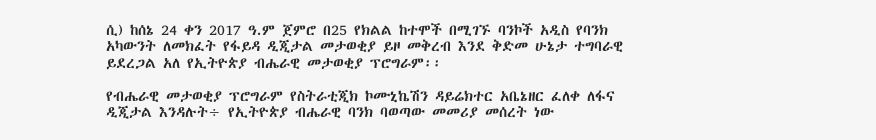ሲ) ከሰኔ 24 ቀን 2017 ዓ.ም ጀምሮ በ25 የክልል ከተሞች በሚገኙ ባንኮች አዲስ የባንክ አካውንት ለመክፈት የፋይዳ ዲጂታል መታወቂያ ይዞ መቅረብ እንደ ቅድመ ሁኔታ ተግባራዊ ይደረጋል አለ የኢትዮጵያ ብሔራዊ መታወቂያ ፕሮግራም፡፡

የብሔራዊ መታወቂያ ፕሮግራም የስትራቲጂክ ኮሙኒኬሽን ዳይሬክተር አቤኔዘር ፈለቀ ለፋና ዲጂታል እንዳሉት÷ የኢትዮጵያ ብሔራዊ ባንክ ባወጣው መመሪያ መሰረት ነው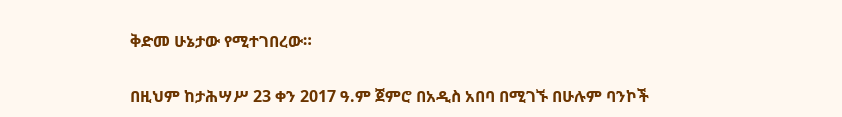ቅድመ ሁኔታው የሚተገበረው።

በዚህም ከታሕሣሥ 23 ቀን 2017 ዓ.ም ጀምሮ በአዲስ አበባ በሚገኙ በሁሉም ባንኮች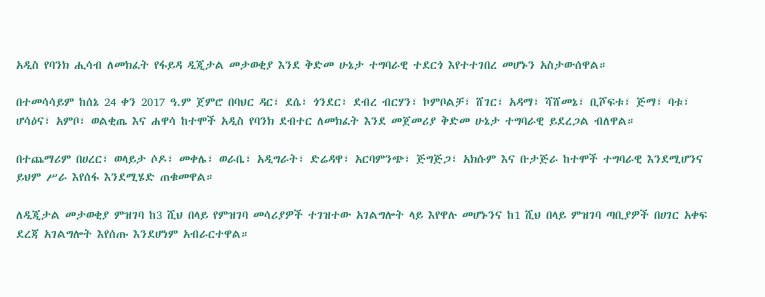አዲስ የባንክ ሒሳብ ለመክፈት የፋይዳ ዲጂታል መታወቂያ እንደ ቅድመ ሁኔታ ተግባራዊ ተደርጎ እየተተገበረ መሆኑን አስታውሰዋል።

በተመሳሳይም ከሰኔ 24 ቀን 2017 ዓ.ም ጀምሮ በባህር ዳር፣ ደሴ፣ ጎንደር፣ ደብረ ብርሃን፣ ኮምቦልቻ፣ ሸገር፣ አዳማ፣ ሻሸመኔ፣ ቢሾፍቱ፣ ጅማ፣ ባቱ፣ ሆሳዕና፣ አምቦ፣ ወልቂጤ እና ሐዋሳ ከተሞች አዲስ የባንክ ደብተር ለመክፈት እንደ መጀመሪያ ቅድመ ሁኔታ ተግባራዊ ይደረጋል ብለዋል።

በተጨማሪም በሀረር፣ ወላይታ ሶዶ፣ መቀሌ፣ ወራቤ፣ አዲግራት፣ ድሬዳዋ፣ አርባምንጭ፣ ጅግጅጋ፣ አክሱም እና ቡታጅራ ከተሞች ተግባራዊ እንደሚሆንና ይህም ሥራ እየሰፋ እንደሚሄድ ጠቁመዋል።

ለዲጂታል መታወቂያ ምዝገባ ከ3 ሺህ በላይ የምዝገባ መሳሪያዎች ተገዝተው አገልግሎት ላይ እየዋሉ መሆኑንና ከ1 ሺህ በላይ ምዝገባ ጣቢያዎች በሀገር አቀፍ ደረጃ አገልግሎት እየሰጡ እንደሆነም አብራርተዋል።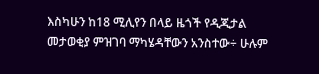እስካሁን ከ18 ሚሊየን በላይ ዜጎች የዲጂታል መታወቂያ ምዝገባ ማካሄዳቸውን አንስተው÷ ሁሉም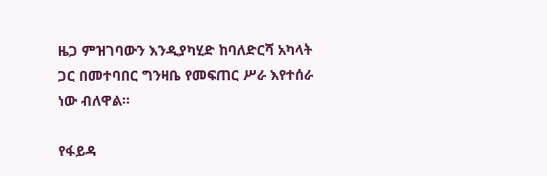ዜጋ ምዝገባውን እንዲያካሂድ ከባለድርሻ አካላት ጋር በመተባበር ግንዛቤ የመፍጠር ሥራ እየተሰራ ነው ብለዋል።

የፋይዳ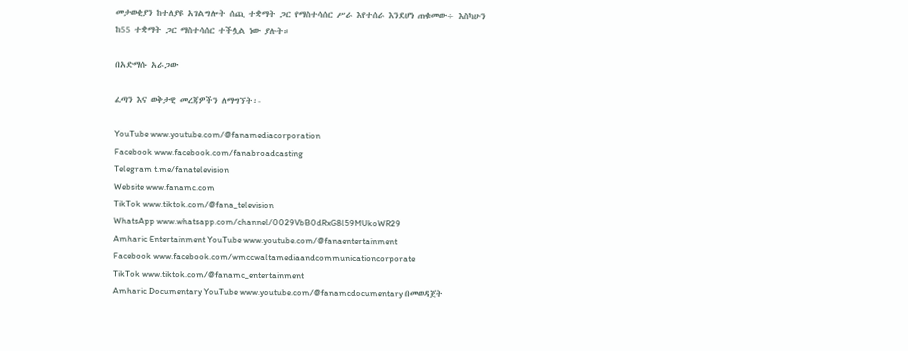መታወቂያን ከተለያዩ አገልግሎት ሰጪ ተቋማት ጋር የማስተሳሰር ሥራ እየተሰራ እንደሆነ ጠቁመው÷ እስካሁን ከ55 ተቋማት ጋር ማስተሳሰር ተችሏል ነው ያሉት።

በአድማሱ አራጋው

ፈጣን እና ወቅታዊ መረጃዎችን ለማግኘት፡-

YouTube www.youtube.com/@fanamediacorporation
Facebook www.facebook.com/fanabroadcasting
Telegram t.me/fanatelevision
Website www.fanamc.com
TikTok www.tiktok.com/@fana_television
WhatsApp www.whatsapp.com/channel/0029VbB0dRxG8l59MUkoWR29
Amharic Entertainment YouTube www.youtube.com/@fanaentertainment
Facebook www.facebook.com/wmccwaltamediaandcommunicationcorporate
TikTok www.tiktok.com/@fanamc_entertainment
Amharic Documentary YouTube www.youtube.com/@fanamcdocumentary በመወዳጀት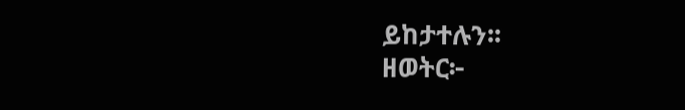ይከታተሉን፡፡
ዘወትር፦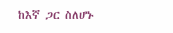ከእኛ ጋር ስለሆኑ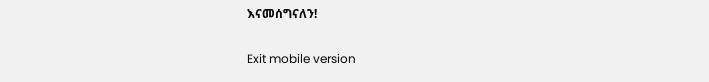እናመሰግናለን!

Exit mobile version